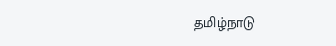தமிழ்நாடு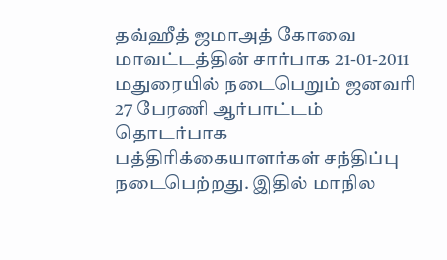தவ்ஹீத் ஜமாஅத் கோவை மாவட்டத்தின் சார்பாக 21-01-2011 மதுரையில் நடைபெறும் ஜனவரி 27 பேரணி ஆர்பாட்டம் தொடர்பாக பத்திரிக்கையாளர்கள் சந்திப்பு நடைபெற்றது. இதில் மாநில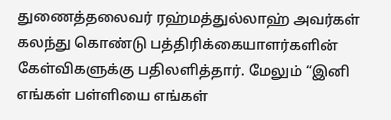துணைத்தலைவர் ரஹ்மத்துல்லாஹ் அவர்கள் கலந்து கொண்டு பத்திரிக்கையாளர்களின் கேள்விகளுக்கு பதிலளித்தார். மேலும் “இனி எங்கள் பள்ளியை எங்கள்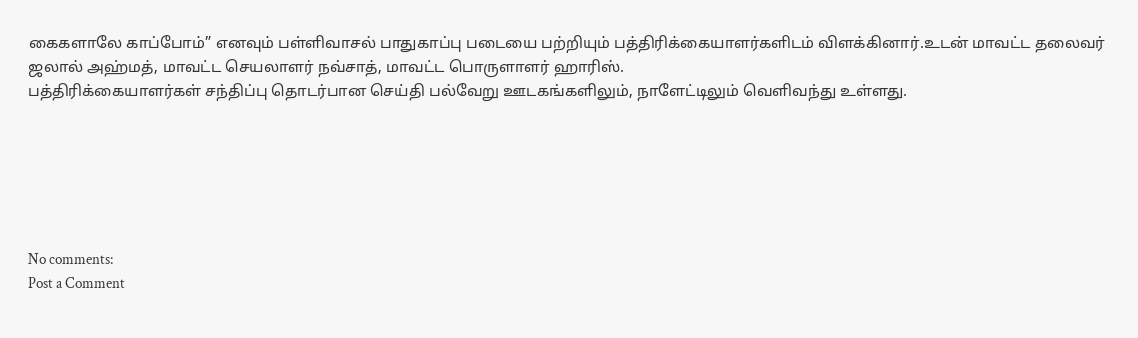கைகளாலே காப்போம்” எனவும் பள்ளிவாசல் பாதுகாப்பு படையை பற்றியும் பத்திரிக்கையாளர்களிடம் விளக்கினார்.உடன் மாவட்ட தலைவர் ஜலால் அஹ்மத், மாவட்ட செயலாளர் நவ்சாத், மாவட்ட பொருளாளர் ஹாரிஸ்.
பத்திரிக்கையாளர்கள் சந்திப்பு தொடர்பான செய்தி பல்வேறு ஊடகங்களிலும், நாளேட்டிலும் வெளிவந்து உள்ளது.






No comments:
Post a Comment